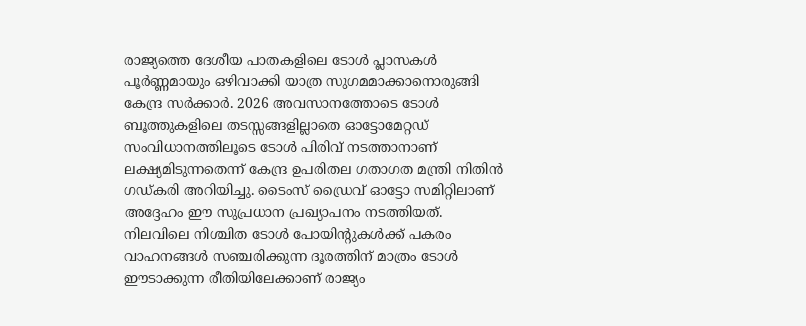രാജ്യത്തെ ദേശീയ പാതകളിലെ ടോൾ പ്ലാസകൾ പൂർണ്ണമായും ഒഴിവാക്കി യാത്ര സുഗമമാക്കാനൊരുങ്ങി കേന്ദ്ര സർക്കാർ. 2026 അവസാനത്തോടെ ടോൾ ബൂത്തുകളിലെ തടസ്സങ്ങളില്ലാതെ ഓട്ടോമേറ്റഡ് സംവിധാനത്തിലൂടെ ടോൾ പിരിവ് നടത്താനാണ് ലക്ഷ്യമിടുന്നതെന്ന് കേന്ദ്ര ഉപരിതല ഗതാഗത മന്ത്രി നിതിൻ ഗഡ്കരി അറിയിച്ചു. ടൈംസ് ഡ്രൈവ് ഓട്ടോ സമിറ്റിലാണ് അദ്ദേഹം ഈ സുപ്രധാന പ്രഖ്യാപനം നടത്തിയത്. നിലവിലെ നിശ്ചിത ടോൾ പോയിന്റുകൾക്ക് പകരം വാഹനങ്ങൾ സഞ്ചരിക്കുന്ന ദൂരത്തിന് മാത്രം ടോൾ ഈടാക്കുന്ന രീതിയിലേക്കാണ് രാജ്യം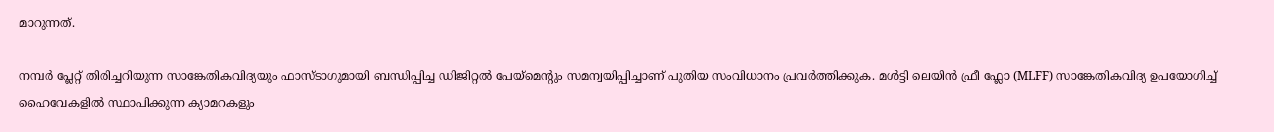മാറുന്നത്.

നമ്പർ പ്ലേറ്റ് തിരിച്ചറിയുന്ന സാങ്കേതികവിദ്യയും ഫാസ്ടാഗുമായി ബന്ധിപ്പിച്ച ഡിജിറ്റൽ പേയ്മെന്റും സമന്വയിപ്പിച്ചാണ് പുതിയ സംവിധാനം പ്രവർത്തിക്കുക. മൾട്ടി ലെയിൻ ഫ്രീ ഫ്ലോ (MLFF) സാങ്കേതികവിദ്യ ഉപയോഗിച്ച് ഹൈവേകളിൽ സ്ഥാപിക്കുന്ന ക്യാമറകളും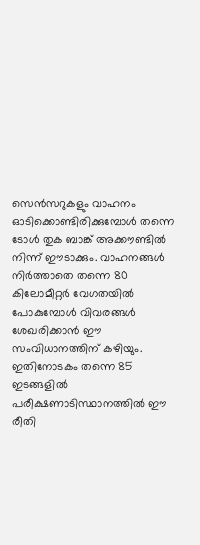സെൻസറുകളും വാഹനം ഓടിക്കൊണ്ടിരിക്കുമ്പോൾ തന്നെ ടോൾ തുക ബാങ്ക് അക്കൗണ്ടിൽ നിന്ന് ഈടാക്കും. വാഹനങ്ങൾ നിർത്താതെ തന്നെ 80 കിലോമീറ്റർ വേഗതയിൽ പോകുമ്പോൾ വിവരങ്ങൾ ശേഖരിക്കാൻ ഈ സംവിധാനത്തിന് കഴിയും. ഇതിനോടകം തന്നെ 85 ഇടങ്ങളിൽ പരീക്ഷണാടിസ്ഥാനത്തിൽ ഈ രീതി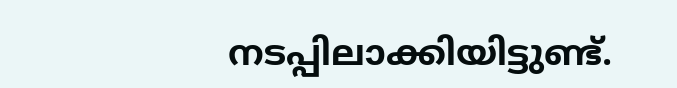നടപ്പിലാക്കിയിട്ടുണ്ട്.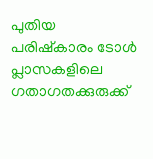പുതിയ പരിഷ്കാരം ടോൾ പ്ലാസകളിലെ ഗതാഗതക്കുരുക്ക്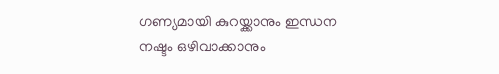ഗണ്യമായി കുറയ്ക്കാനും ഇന്ധന നഷ്ടം ഒഴിവാക്കാനും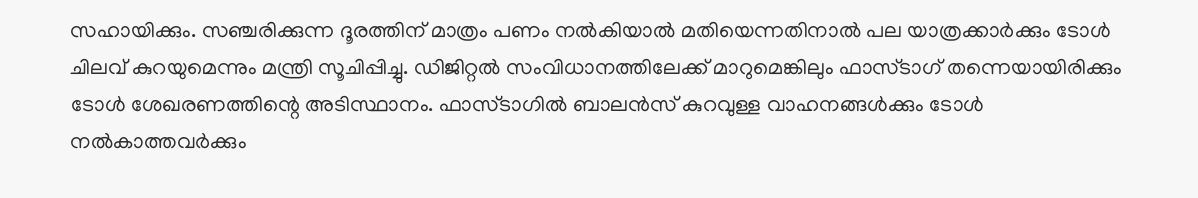സഹായിക്കും. സഞ്ചരിക്കുന്ന ദൂരത്തിന് മാത്രം പണം നൽകിയാൽ മതിയെന്നതിനാൽ പല യാത്രക്കാർക്കും ടോൾ ചിലവ് കുറയുമെന്നും മന്ത്രി സൂചിപ്പിച്ചു. ഡിജിറ്റൽ സംവിധാനത്തിലേക്ക് മാറുമെങ്കിലും ഫാസ്ടാഗ് തന്നെയായിരിക്കും ടോൾ ശേഖരണത്തിന്റെ അടിസ്ഥാനം. ഫാസ്ടാഗിൽ ബാലൻസ് കുറവുള്ള വാഹനങ്ങൾക്കും ടോൾ നൽകാത്തവർക്കും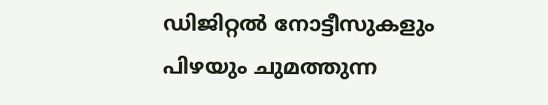ഡിജിറ്റൽ നോട്ടീസുകളും പിഴയും ചുമത്തുന്ന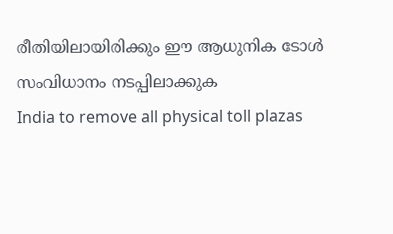രീതിയിലായിരിക്കും ഈ ആധുനിക ടോൾ സംവിധാനം നടപ്പിലാക്കുക
India to remove all physical toll plazas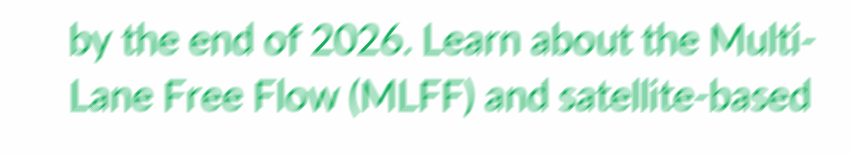by the end of 2026. Learn about the Multi-Lane Free Flow (MLFF) and satellite-based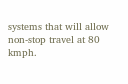systems that will allow non-stop travel at 80 kmph.